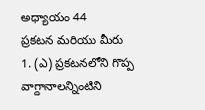అధ్యాయం 44
ప్రకటన మరియు మీరు
1. (ఎ) ప్రకటనలోని గొప్ప వాగ్దానాలన్నింటిని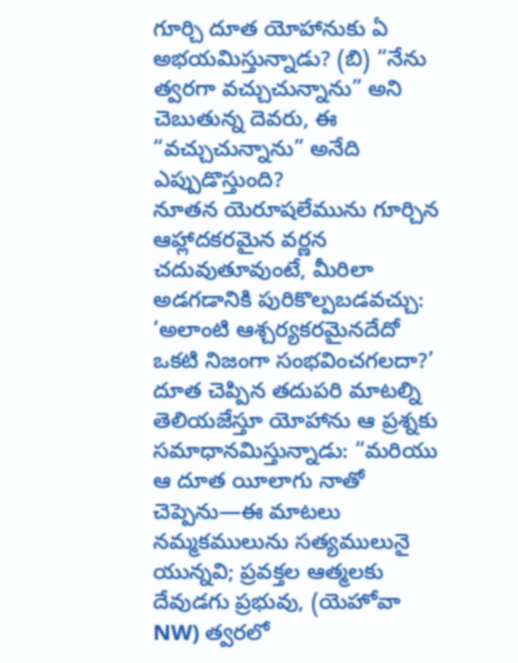గూర్చి దూత యోహానుకు ఏ అభయమిస్తున్నాడు? (బి) “నేను త్వరగా వచ్చుచున్నాను” అని చెబుతున్న దెవరు, ఈ “వచ్చుచున్నాను” అనేది ఎప్పుడొస్తుంది?
నూతన యెరూషలేమును గూర్చిన ఆహ్లాదకరమైన వర్ణన చదువుతూవుంటే, మీరిలా అడగడానికి పురికొల్పబడవచ్చు: ‘అలాంటి ఆశ్చర్యకరమైనదేదో ఒకటి నిజంగా సంభవించగలదా?’ దూత చెప్పిన తదుపరి మాటల్ని తెలియజేస్తూ యోహాను ఆ ప్రశ్నకు సమాధానమిస్తున్నాడు: “మరియు ఆ దూత యీలాగు నాతో చెప్పెను—ఈ మాటలు నమ్మకములును సత్యములునై యున్నవి; ప్రవక్తల ఆత్మలకు దేవుడగు ప్రభువు, (యెహోవా NW) త్వరలో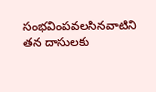సంభవింపవలసినవాటిని తన దాసులకు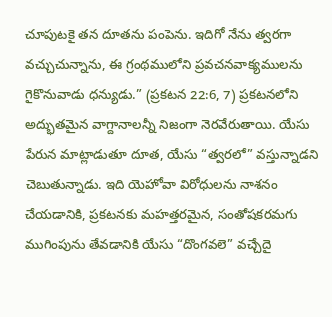చూపుటకై తన దూతను పంపెను. ఇదిగో నేను త్వరగా వచ్చుచున్నాను, ఈ గ్రంథములోని ప్రవచనవాక్యములను గైకొనువాడు ధన్యుడు.” (ప్రకటన 22:6, 7) ప్రకటనలోని అద్భుతమైన వాగ్దానాలన్నీ నిజంగా నెరవేరుతాయి. యేసు పేరున మాట్లాడుతూ దూత, యేసు “త్వరలో” వస్తున్నాడని చెబుతున్నాడు. ఇది యెహోవా విరోధులను నాశనం చేయడానికి, ప్రకటనకు మహత్తరమైన, సంతోషకరమగు ముగింపును తేవడానికి యేసు “దొంగవలె” వచ్చేదై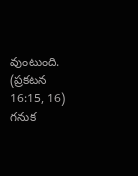వుంటుంది. (ప్రకటన 16:15, 16) గనుక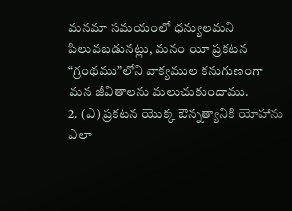మనమా సమయంలో ధన్యులమని పిలువబడునట్లు, మనం యీ ప్రకటన “గ్రంథము”లోని వాక్యముల కనుగుణంగా మన జీవితాలను మలుచుకుందాము.
2. (ఎ) ప్రకటన యొక్క ఔన్నత్యానికి యోహాను ఎలా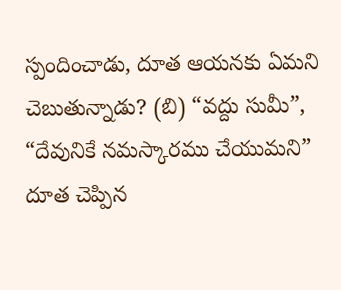స్పందించాడు, దూత ఆయనకు ఏమని చెబుతున్నాడు? (బి) “వద్దు సుమీ”, “దేవునికే నమస్కారము చేయుమని” దూత చెప్పిన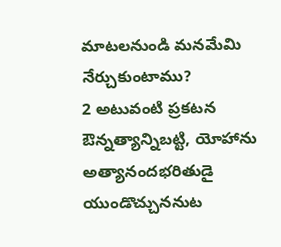మాటలనుండి మనమేమి నేర్చుకుంటాము?
2 అటువంటి ప్రకటన ఔన్నత్యాన్నిబట్టి, యోహాను అత్యానందభరితుడై యుండొచ్చుననుట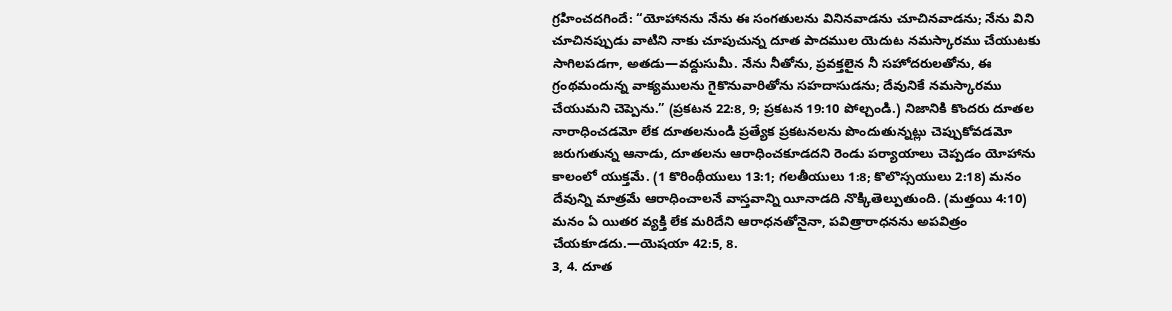గ్రహించదగిందే: “యోహానను నేను ఈ సంగతులను వినినవాడను చూచినవాడను; నేను విని చూచినప్పుడు వాటిని నాకు చూపుచున్న దూత పాదముల యెదుట నమస్కారము చేయుటకు సాగిలపడగా, అతడు—వద్దుసుమీ. నేను నీతోను, ప్రవక్తలైన నీ సహోదరులతోను, ఈ గ్రంథమందున్న వాక్యములను గైకొనువారితోను సహదాసుడను; దేవునికే నమస్కారము చేయుమని చెప్పెను.” (ప్రకటన 22:8, 9; ప్రకటన 19:10 పోల్చండి.) నిజానికి కొందరు దూతల నారాధించడమో లేక దూతలనుండి ప్రత్యేక ప్రకటనలను పొందుతున్నట్లు చెప్పుకోవడమో జరుగుతున్న ఆనాడు, దూతలను ఆరాధించకూడదని రెండు పర్యాయాలు చెప్పడం యోహాను కాలంలో యుక్తమే. (1 కొరింథీయులు 13:1; గలతీయులు 1:8; కొలొస్సయులు 2:18) మనం దేవున్ని మాత్రమే ఆరాధించాలనే వాస్తవాన్ని యీనాడది నొక్కితెల్పుతుంది. (మత్తయి 4:10) మనం ఏ యితర వ్యక్తి లేక మరిదేని ఆరాధనతోనైనా, పవిత్రారాధనను అపవిత్రం చేయకూడదు.—యెషయా 42:5, 8.
3, 4. దూత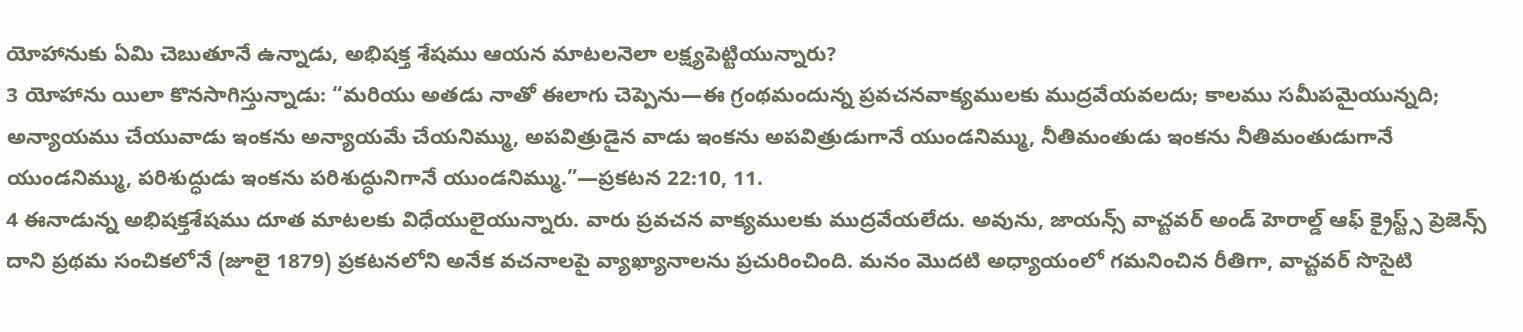యోహానుకు ఏమి చెబుతూనే ఉన్నాడు, అభిషక్త శేషము ఆయన మాటలనెలా లక్ష్యపెట్టియున్నారు?
3 యోహాను యిలా కొనసాగిస్తున్నాడు: “మరియు అతడు నాతో ఈలాగు చెప్పెను—ఈ గ్రంథమందున్న ప్రవచనవాక్యములకు ముద్రవేయవలదు; కాలము సమీపమైయున్నది; అన్యాయము చేయువాడు ఇంకను అన్యాయమే చేయనిమ్ము, అపవిత్రుడైన వాడు ఇంకను అపవిత్రుడుగానే యుండనిమ్ము, నీతిమంతుడు ఇంకను నీతిమంతుడుగానే యుండనిమ్ము, పరిశుద్ధుడు ఇంకను పరిశుద్ధునిగానే యుండనిమ్ము.”—ప్రకటన 22:10, 11.
4 ఈనాడున్న అభిషక్తశేషము దూత మాటలకు విధేయులైయున్నారు. వారు ప్రవచన వాక్యములకు ముద్రవేయలేదు. అవును, జాయన్స్ వాచ్టవర్ అండ్ హెరాల్డ్ ఆఫ్ క్రైస్ట్స్ ప్రెజెన్స్ దాని ప్రథమ సంచికలోనే (జూలై 1879) ప్రకటనలోని అనేక వచనాలపై వ్యాఖ్యానాలను ప్రచురించింది. మనం మొదటి అధ్యాయంలో గమనించిన రీతిగా, వాచ్టవర్ సొసైటి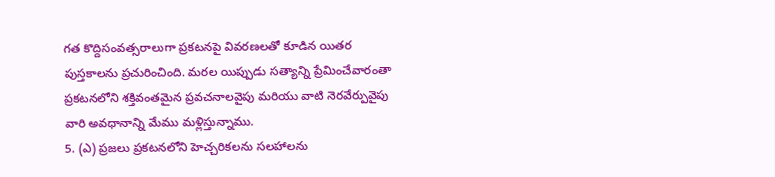గత కొద్దిసంవత్సరాలుగా ప్రకటనపై వివరణలతో కూడిన యితర పుస్తకాలను ప్రచురించింది. మరల యిప్పుడు సత్యాన్ని ప్రేమించేవారంతా ప్రకటనలోని శక్తివంతమైన ప్రవచనాలవైపు మరియు వాటి నెరవేర్పువైపు వారి అవధానాన్ని మేము మళ్లిస్తున్నాము.
5. (ఎ) ప్రజలు ప్రకటనలోని హెచ్చరికలను సలహాలను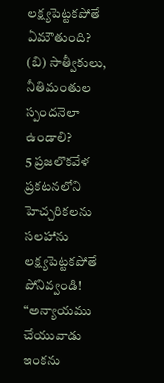లక్ష్యపెట్టకపోతే ఏమౌతుంది? (బి) సాత్వీకులు, నీతిమంతుల స్పందనెలా ఉండాలి?
5 ప్రజలొకవేళ ప్రకటనలోని హెచ్చరికలను సలహాను లక్ష్యపెట్టకపోతే పోనివ్వండి! “అన్యాయము చేయువాడు ఇంకను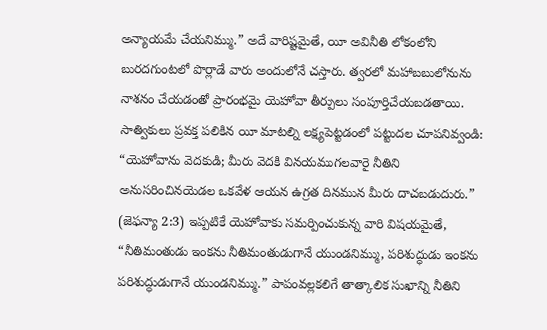అన్యాయమే చేయనిమ్ము.” అదే వారిష్టమైతే, యీ అవినీతి లోకంలోని బురదగుంటలో పొర్లాడే వారు అందులోనే చస్తారు. త్వరలో మహాబబులోనును నాశనం చేయడంతో ప్రారంభమై యెహోవా తీర్పులు సంపూర్తిచేయబడతాయి. సాత్వికులు ప్రవక్త పలికిన యీ మాటల్ని లక్ష్యపెట్టడంలో పట్టుదల చూపనివ్వండి: “యెహోవాను వెదకుడి; మీరు వెదకి వినయముగలవారై నీతిని అనుసరించినయెడల ఒకవేళ ఆయన ఉగ్రత దినమున మీరు దాచబడుదురు.” (జెఫన్యా 2:3) ఇప్పటికే యెహోవాకు సమర్పించుకున్న వారి విషయమైతే, “నీతిమంతుడు ఇంకను నీతిమంతుడుగానే యుండనిమ్ము, పరిశుద్ధుడు ఇంకను పరిశుద్ధుడుగానే యుండనిమ్ము.” పాపంవల్లకలిగే తాత్కాలిక సుఖాన్ని నీతిని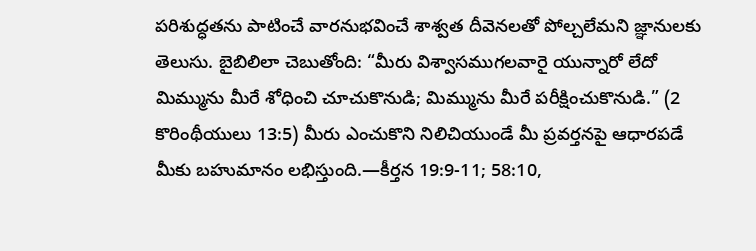పరిశుద్ధతను పాటించే వారనుభవించే శాశ్వత దీవెనలతో పోల్చలేమని జ్ఞానులకు తెలుసు. బైబిలిలా చెబుతోంది: “మీరు విశ్వాసముగలవారై యున్నారో లేదో మిమ్మును మీరే శోధించి చూచుకొనుడి; మిమ్మును మీరే పరీక్షించుకొనుడి.” (2 కొరింథీయులు 13:5) మీరు ఎంచుకొని నిలిచియుండే మీ ప్రవర్తనపై ఆధారపడే మీకు బహుమానం లభిస్తుంది.—కీర్తన 19:9-11; 58:10,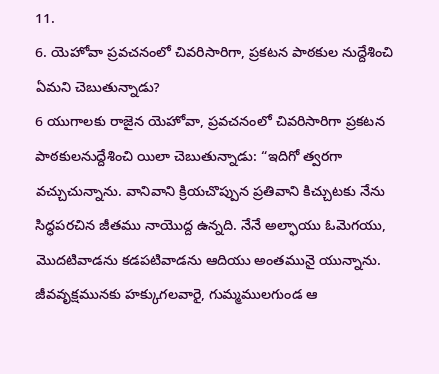11.
6. యెహోవా ప్రవచనంలో చివరిసారిగా, ప్రకటన పాఠకుల నుద్దేశించి ఏమని చెబుతున్నాడు?
6 యుగాలకు రాజైన యెహోవా, ప్రవచనంలో చివరిసారిగా ప్రకటన పాఠకులనుద్దేశించి యిలా చెబుతున్నాడు: “ఇదిగో త్వరగా వచ్చుచున్నాను. వానివాని క్రియచొప్పున ప్రతివాని కిచ్చుటకు నేను సిద్ధపరచిన జీతము నాయొద్ద ఉన్నది. నేనే అల్ఫాయు ఓమెగయు, మొదటివాడను కడపటివాడను ఆదియు అంతమునై యున్నాను. జీవవృక్షమునకు హక్కుగలవారై, గుమ్మములగుండ ఆ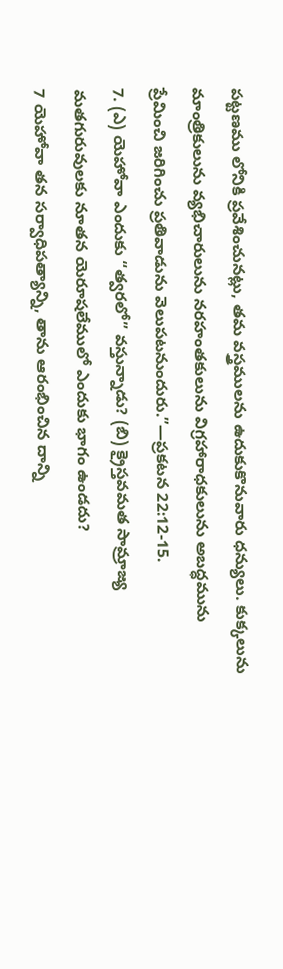పట్టణము లోనికి ప్రవేశించునట్లు, తమ వస్త్రములను ఉదుకుకొనువారు ధన్యులు. కుక్కలును మాంత్రికులును వ్యభిచారులును నరహంతకులును విగ్రహారాధకులును అబద్ధమును ప్రేమించి జరిగించు ప్రతివాడును వెలుపటనుందురు.”—ప్రకటన 22:12-15.
7. (ఎ) యెహోవా ఎందుకు “త్వరలో” వస్తున్నాడు? (బి) క్రైస్తవమత సామ్రాజ్య మతగురువులకు నూతన యెరూషలేములో ఎందుకు భాగం ఉండదు?
7 యెహోవా తన సర్వాధిపత్యాన్ని, తాను ఆరంభించిన దాన్ని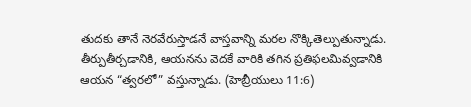తుదకు తానే నెరవేరుస్తాడనే వాస్తవాన్ని మరల నొక్కితెల్పుతున్నాడు. తీర్పుతీర్చడానికి, ఆయనను వెదకే వారికి తగిన ప్రతిఫలమివ్వడానికి ఆయన “త్వరలో” వస్తున్నాడు. (హెబ్రీయులు 11:6)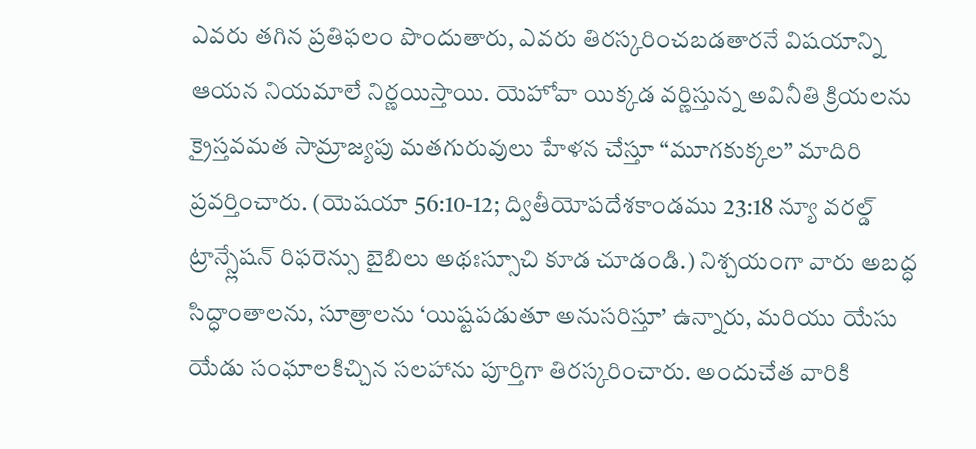ఎవరు తగిన ప్రతిఫలం పొందుతారు, ఎవరు తిరస్కరించబడతారనే విషయాన్ని ఆయన నియమాలే నిర్ణయిస్తాయి. యెహోవా యిక్కడ వర్ణిస్తున్న అవినీతి క్రియలను క్రైస్తవమత సామ్రాజ్యపు మతగురువులు హేళన చేస్తూ “మూగకుక్కల” మాదిరి ప్రవర్తించారు. (యెషయా 56:10-12; ద్వితీయోపదేశకాండము 23:18 న్యూ వరల్డ్ ట్రాన్స్లేషన్ రిఫరెన్సు బైబిలు అథఃస్సూచి కూడ చూడండి.) నిశ్చయంగా వారు అబద్ధ సిద్ధాంతాలను, సూత్రాలను ‘యిష్టపడుతూ అనుసరిస్తూ’ ఉన్నారు, మరియు యేసు యేడు సంఘాలకిచ్చిన సలహాను పూర్తిగా తిరస్కరించారు. అందుచేత వారికి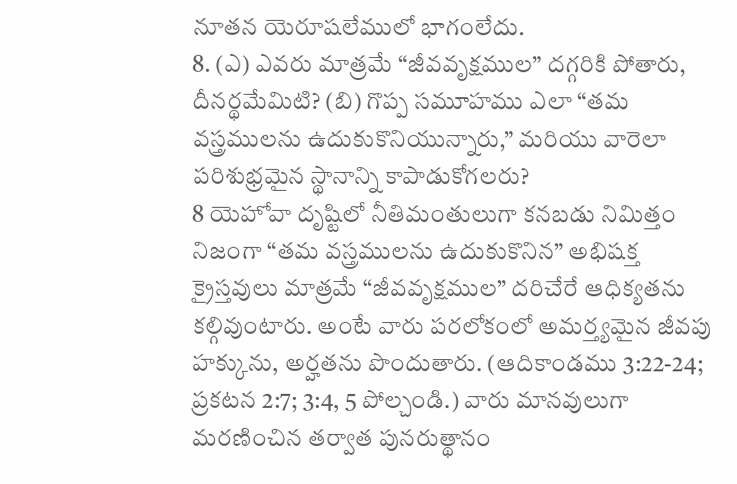నూతన యెరూషలేములో భాగంలేదు.
8. (ఎ) ఎవరు మాత్రమే “జీవవృక్షముల” దగ్గరికి పోతారు, దీనర్థమేమిటి? (బి) గొప్ప సమూహము ఎలా “తమ వస్త్రములను ఉదుకుకొనియున్నారు,” మరియు వారెలా పరిశుభ్రమైన స్థానాన్ని కాపాడుకోగలరు?
8 యెహోవా దృష్టిలో నీతిమంతులుగా కనబడు నిమిత్తం నిజంగా “తమ వస్త్రములను ఉదుకుకొనిన” అభిషక్త క్రైస్తవులు మాత్రమే “జీవవృక్షముల” దరిచేరే ఆధిక్యతను కల్గివుంటారు. అంటే వారు పరలోకంలో అమర్త్యమైన జీవపు హక్కును, అర్హతను పొందుతారు. (ఆదికాండము 3:22-24; ప్రకటన 2:7; 3:4, 5 పోల్చండి.) వారు మానవులుగా మరణించిన తర్వాత పునరుత్థానం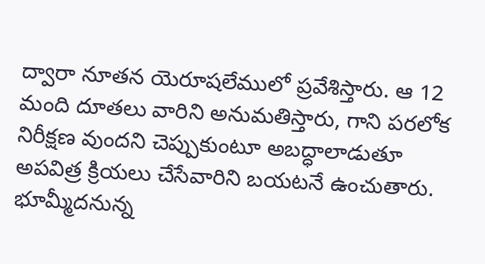ద్వారా నూతన యెరూషలేములో ప్రవేశిస్తారు. ఆ 12 మంది దూతలు వారిని అనుమతిస్తారు, గాని పరలోక నిరీక్షణ వుందని చెప్పుకుంటూ అబద్ధాలాడుతూ అపవిత్ర క్రియలు చేసేవారిని బయటనే ఉంచుతారు. భూమ్మీదనున్న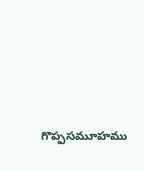గొప్పసమూహము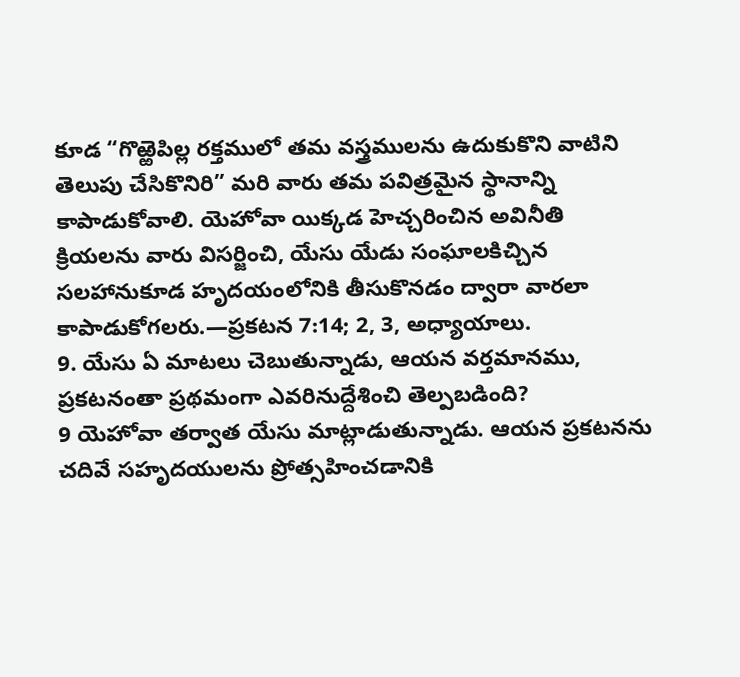కూడ “గొఱ్ఱెపిల్ల రక్తములో తమ వస్త్రములను ఉదుకుకొని వాటిని తెలుపు చేసికొనిరి” మరి వారు తమ పవిత్రమైన స్థానాన్ని కాపాడుకోవాలి. యెహోవా యిక్కడ హెచ్చరించిన అవినీతి క్రియలను వారు విసర్జించి, యేసు యేడు సంఘాలకిచ్చిన సలహానుకూడ హృదయంలోనికి తీసుకొనడం ద్వారా వారలా కాపాడుకోగలరు.—ప్రకటన 7:14; 2, 3, అధ్యాయాలు.
9. యేసు ఏ మాటలు చెబుతున్నాడు, ఆయన వర్తమానము, ప్రకటనంతా ప్రథమంగా ఎవరినుద్దేశించి తెల్పబడింది?
9 యెహోవా తర్వాత యేసు మాట్లాడుతున్నాడు. ఆయన ప్రకటనను చదివే సహృదయులను ప్రోత్సహించడానికి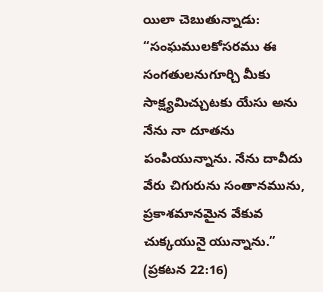యిలా చెబుతున్నాడు: “సంఘములకోసరము ఈ సంగతులనుగూర్చి మీకు సాక్ష్యమిచ్చుటకు యేసు అను నేను నా దూతను పంపియున్నాను. నేను దావీదు వేరు చిగురును సంతానమును, ప్రకాశమానమైన వేకువ చుక్కయునై యున్నాను.” (ప్రకటన 22:16)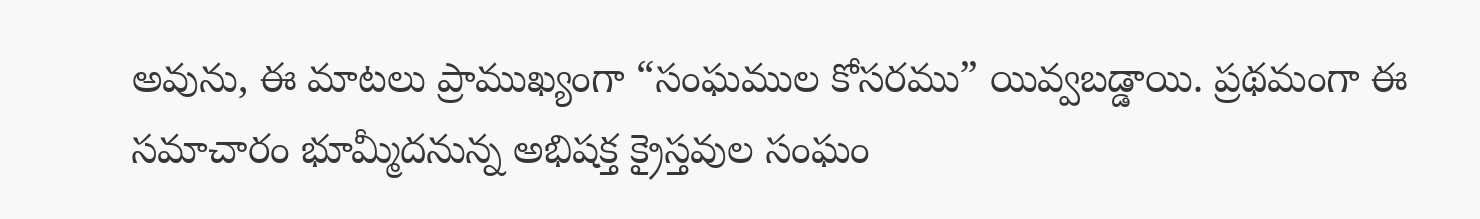అవును, ఈ మాటలు ప్రాముఖ్యంగా “సంఘముల కోసరము” యివ్వబడ్డాయి. ప్రథమంగా ఈ సమాచారం భూమ్మీదనున్న అభిషక్త క్రైస్తవుల సంఘం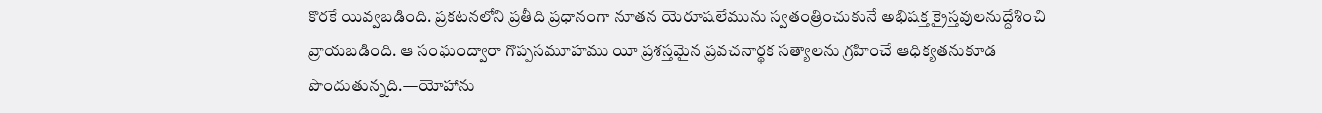కొరకే యివ్వబడింది. ప్రకటనలోని ప్రతీది ప్రధానంగా నూతన యెరూషలేమును స్వతంత్రించుకునే అభిషక్త క్రైస్తవులనుద్దేశించి వ్రాయబడింది. ఆ సంఘంద్వారా గొప్పసమూహము యీ ప్రశస్తమైన ప్రవచనార్థక సత్యాలను గ్రహించే ఆధిక్యతనుకూడ పొందుతున్నది.—యోహాను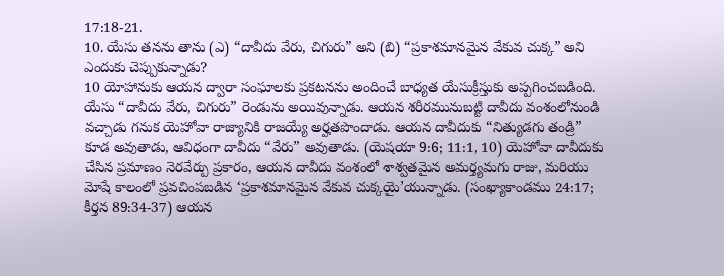17:18-21.
10. యేసు తనను తాను (ఎ) “దావీదు వేరు, చిగురు” అని (బి) “ప్రకాశమానమైన వేకువ చుక్క” అని ఎందుకు చెప్పుకున్నాడు?
10 యోహానుకు ఆయన ద్వారా సంఘాలకు ప్రకటనను అందించే బాధ్యత యేసుక్రీస్తుకు అప్పగించబడింది. యేసు “దావీదు వేరు, చిగురు” రెండును అయివున్నాడు. ఆయన శరీరమునుబట్టి దావీదు వంశంలోనుండి వచ్చాడు గనుక యెహోవా రాజ్యానికి రాజయ్యే అర్హతపొందాడు. ఆయన దావీదుకు “నిత్యుడగు తండ్రి” కూడ అవుతాడు, ఆవిధంగా దావీదు “వేరు” అవుతాడు. (యెషయా 9:6; 11:1, 10) యెహోవా దావీదుకు చేసిన ప్రమాణం నెరవేర్పు ప్రకారం, ఆయన దావీదు వంశంలో శాశ్వతమైన అమర్త్యమగు రాజు, మరియు మోషే కాలంలో ప్రవచింపబడిన ‘ప్రకాశమానమైన వేకువ చుక్కయై’యున్నాడు. (సంఖ్యాకాండము 24:17; కీర్తన 89:34-37) ఆయన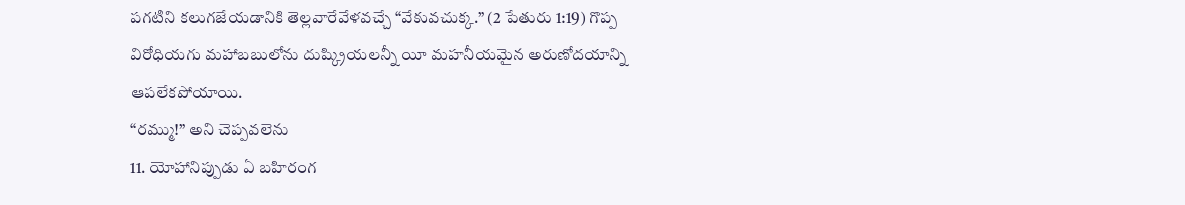పగటిని కలుగజేయడానికి తెల్లవారేవేళవచ్చే “వేకువచుక్క.” (2 పేతురు 1:19) గొప్ప విరోధియగు మహాబబులోను దుష్క్రియలన్నీ యీ మహనీయమైన అరుణోదయాన్ని ఆపలేకపోయాయి.
“రమ్ము!” అని చెప్పవలెను
11. యోహానిప్పుడు ఏ బహిరంగ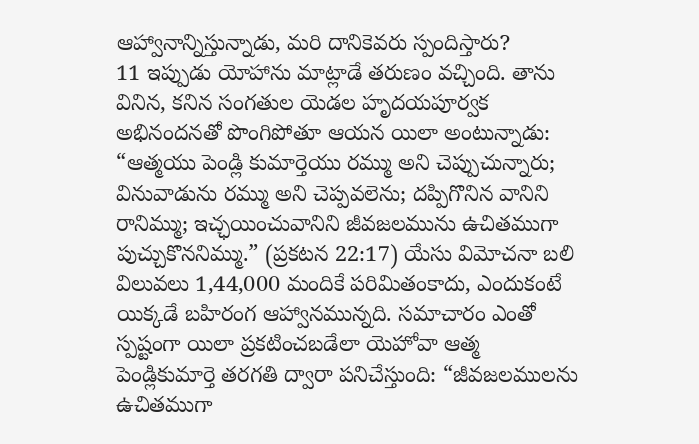ఆహ్వానాన్నిస్తున్నాడు, మరి దానికెవరు స్పందిస్తారు?
11 ఇప్పుడు యోహాను మాట్లాడే తరుణం వచ్చింది. తాను వినిన, కనిన సంగతుల యెడల హృదయపూర్వక అభినందనతో పొంగిపోతూ ఆయన యిలా అంటున్నాడు: “ఆత్మయు పెండ్లి కుమార్తెయు రమ్ము అని చెప్పుచున్నారు; వినువాడును రమ్ము అని చెప్పవలెను; దప్పిగొనిన వానిని రానిమ్ము; ఇచ్ఛయించువానిని జీవజలమును ఉచితముగా పుచ్చుకొననిమ్ము.” (ప్రకటన 22:17) యేసు విమోచనా బలి విలువలు 1,44,000 మందికే పరిమితంకాదు, ఎందుకంటే యిక్కడే బహిరంగ ఆహ్వానమున్నది. సమాచారం ఎంతో స్పష్టంగా యిలా ప్రకటించబడేలా యెహోవా ఆత్మ పెండ్లికుమార్తె తరగతి ద్వారా పనిచేస్తుంది: “జీవజలములను ఉచితముగా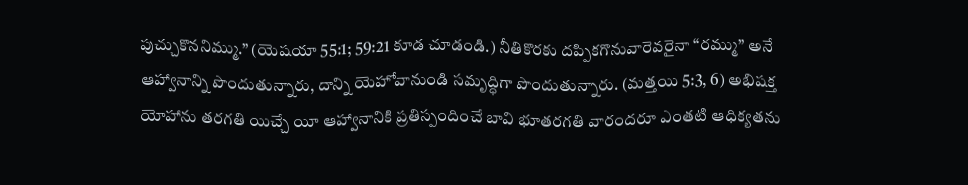పుచ్చుకొననిమ్ము.” (యెషయా 55:1; 59:21 కూడ చూడండి.) నీతికొరకు దప్పికగొనువారెవరైనా “రమ్ము” అనే ఆహ్వానాన్ని పొందుతున్నారు, దాన్ని యెహోవానుండి సమృద్ధిగా పొందుతున్నారు. (మత్తయి 5:3, 6) అభిషక్త యోహాను తరగతి యిచ్చే యీ ఆహ్వానానికి ప్రతిస్పందించే బావి భూతరగతి వారందరూ ఎంతటి ఆధిక్యతను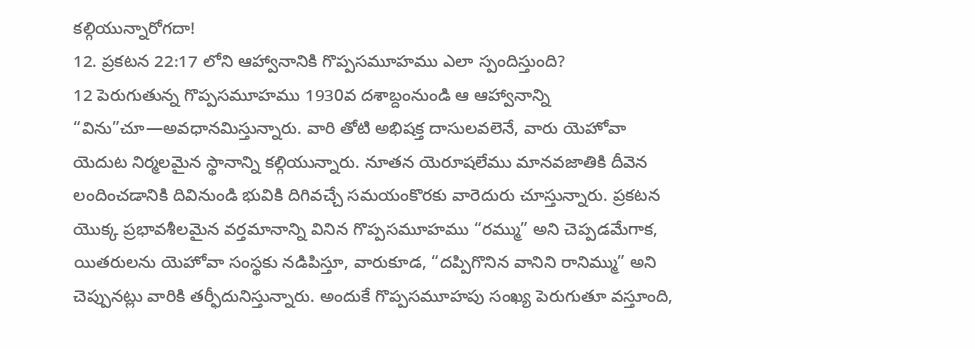కల్గియున్నారోగదా!
12. ప్రకటన 22:17 లోని ఆహ్వానానికి గొప్పసమూహము ఎలా స్పందిస్తుంది?
12 పెరుగుతున్న గొప్పసమూహము 1930వ దశాబ్దంనుండి ఆ ఆహ్వానాన్ని “విను”చూ—అవధానమిస్తున్నారు. వారి తోటి అభిషక్త దాసులవలెనే, వారు యెహోవా యెదుట నిర్మలమైన స్థానాన్ని కల్గియున్నారు. నూతన యెరూషలేము మానవజాతికి దీవెన లందించడానికి దివినుండి భువికి దిగివచ్చే సమయంకొరకు వారెదురు చూస్తున్నారు. ప్రకటన యొక్క ప్రభావశీలమైన వర్తమానాన్ని వినిన గొప్పసమూహము “రమ్ము” అని చెప్పడమేగాక, యితరులను యెహోవా సంస్థకు నడిపిస్తూ, వారుకూడ, “దప్పిగొనిన వానిని రానిమ్ము” అని చెప్పునట్లు వారికి తర్ఫీదునిస్తున్నారు. అందుకే గొప్పసమూహపు సంఖ్య పెరుగుతూ వస్తూంది,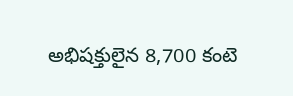అభిషక్తులైన 8,700 కంటె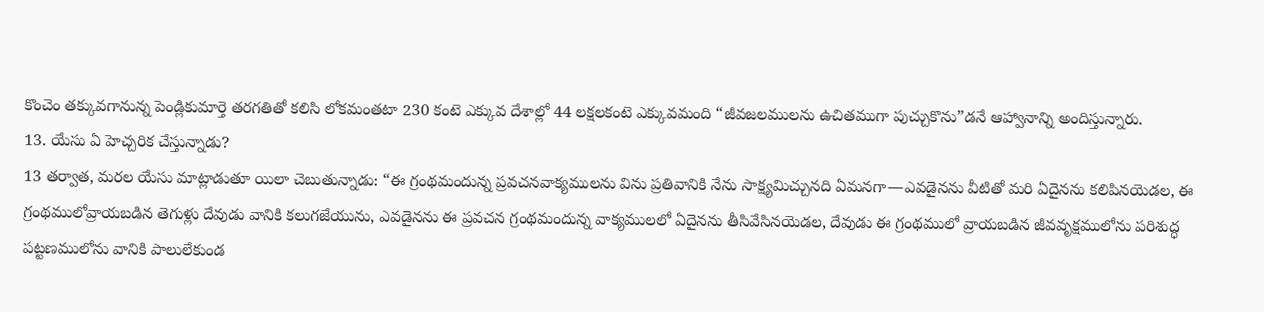కొంచెం తక్కువగానున్న పెండ్లికుమార్తె తరగతితో కలిసి లోకమంతటా 230 కంటె ఎక్కువ దేశాల్లో 44 లక్షలకంటె ఎక్కువమంది “జీవజలములను ఉచితముగా పుచ్చుకొను”డనే ఆహ్వానాన్ని అందిస్తున్నారు.
13. యేసు ఏ హెచ్చరిక చేస్తున్నాడు?
13 తర్వాత, మరల యేసు మాట్లాడుతూ యిలా చెబుతున్నాడు: “ఈ గ్రంథమందున్న ప్రవచనవాక్యములను విను ప్రతివానికి నేను సాక్ష్యమిచ్చునది ఏమనగా—ఎవడైనను వీటితో మరి ఏదైనను కలిపినయెడల, ఈ గ్రంథములోవ్రాయబడిన తెగుళ్లు దేవుడు వానికి కలుగజేయును, ఎవడైనను ఈ ప్రవచన గ్రంథమందున్న వాక్యములలో ఏదైనను తీసివేసినయెడల, దేవుడు ఈ గ్రంథములో వ్రాయబడిన జీవవృక్షములోను పరిశుద్ధ పట్టణములోను వానికి పాలులేకుండ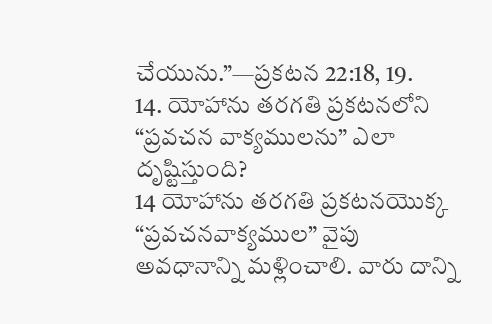చేయును.”—ప్రకటన 22:18, 19.
14. యోహాను తరగతి ప్రకటనలోని “ప్రవచన వాక్యములను” ఎలా దృష్టిస్తుంది?
14 యోహాను తరగతి ప్రకటనయొక్క “ప్రవచనవాక్యముల” వైపు అవధానాన్ని మళ్లించాలి. వారు దాన్ని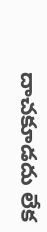దాచకూడదు లేక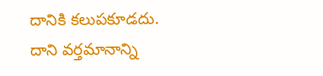దానికి కలుపకూడదు. దాని వర్తమానాన్ని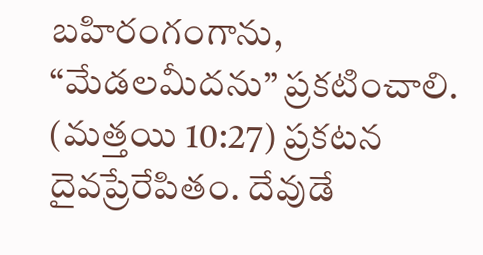బహిరంగంగాను, “మేడలమీదను” ప్రకటించాలి. (మత్తయి 10:27) ప్రకటన దైవప్రేరేపితం. దేవుడే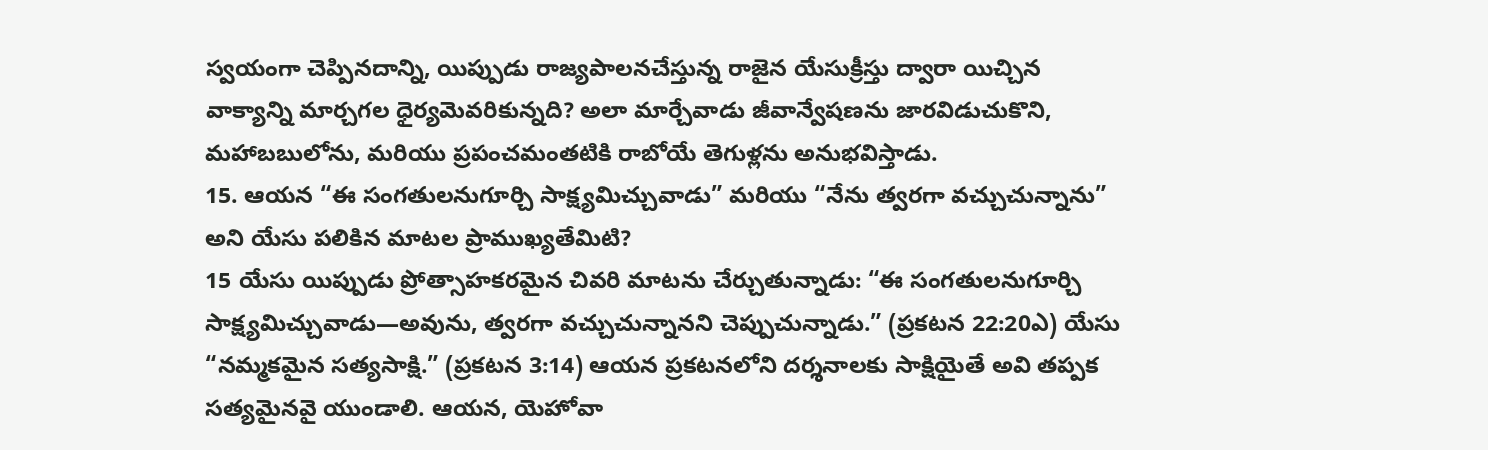స్వయంగా చెప్పినదాన్ని, యిప్పుడు రాజ్యపాలనచేస్తున్న రాజైన యేసుక్రీస్తు ద్వారా యిచ్చిన వాక్యాన్ని మార్చగల ధైర్యమెవరికున్నది? అలా మార్చేవాడు జీవాన్వేషణను జారవిడుచుకొని, మహాబబులోను, మరియు ప్రపంచమంతటికి రాబోయే తెగుళ్లను అనుభవిస్తాడు.
15. ఆయన “ఈ సంగతులనుగూర్చి సాక్ష్యమిచ్చువాడు” మరియు “నేను త్వరగా వచ్చుచున్నాను” అని యేసు పలికిన మాటల ప్రాముఖ్యతేమిటి?
15 యేసు యిప్పుడు ప్రోత్సాహకరమైన చివరి మాటను చేర్చుతున్నాడు: “ఈ సంగతులనుగూర్చి సాక్ష్యమిచ్చువాడు—అవును, త్వరగా వచ్చుచున్నానని చెప్పుచున్నాడు.” (ప్రకటన 22:20ఎ) యేసు “నమ్మకమైన సత్యసాక్షి.” (ప్రకటన 3:14) ఆయన ప్రకటనలోని దర్శనాలకు సాక్షియైతే అవి తప్పక సత్యమైనవై యుండాలి. ఆయన, యెహోవా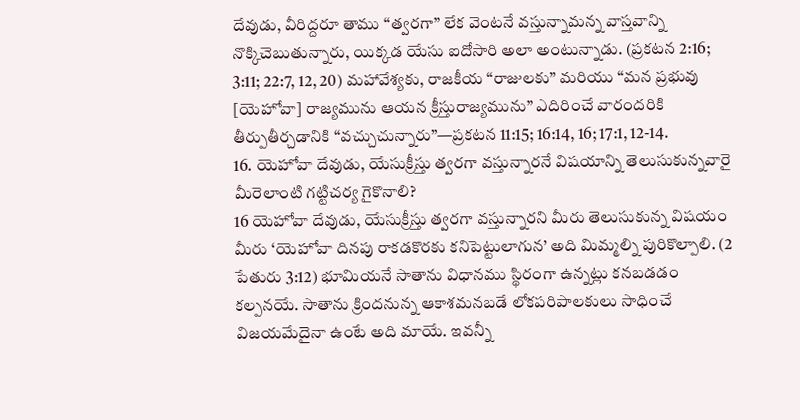దేవుడు, వీరిద్దరూ తాము “త్వరగా” లేక వెంటనే వస్తున్నామన్న వాస్తవాన్ని నొక్కిచెబుతున్నారు, యిక్కడ యేసు ఐదోసారి అలా అంటున్నాడు. (ప్రకటన 2:16; 3:11; 22:7, 12, 20) మహావేశ్యకు, రాజకీయ “రాజులకు” మరియు “మన ప్రభువు [యెహోవా] రాజ్యమును ఆయన క్రీస్తురాజ్యమును” ఎదిరించే వారందరికి తీర్పుతీర్చడానికి “వచ్చుచున్నారు”—ప్రకటన 11:15; 16:14, 16; 17:1, 12-14.
16. యెహోవా దేవుడు, యేసుక్రీస్తు త్వరగా వస్తున్నారనే విషయాన్ని తెలుసుకున్నవారై మీరెలాంటి గట్టిచర్య గైకొనాలి?
16 యెహోవా దేవుడు, యేసుక్రీస్తు త్వరగా వస్తున్నారని మీరు తెలుసుకున్న విషయం మీరు ‘యెహోవా దినపు రాకడకొరకు కనిపెట్టులాగున’ అది మిమ్మల్ని పురికొల్పాలి. (2 పేతురు 3:12) భూమియనే సాతాను విధానము స్థిరంగా ఉన్నట్లు కనబడడం కల్పనయే. సాతాను క్రిందనున్న ఆకాశమనబడే లోకపరిపాలకులు సాధించే విజయమేదైనా ఉంటే అది మాయే. ఇవన్నీ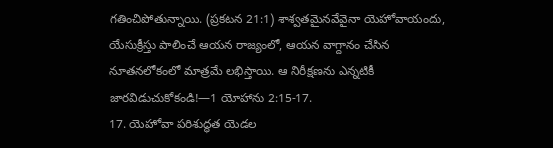గతించిపోతున్నాయి. (ప్రకటన 21:1) శాశ్వతమైనవేవైనా యెహోవాయందు, యేసుక్రీస్తు పాలించే ఆయన రాజ్యంలో, ఆయన వాగ్దానం చేసిన నూతనలోకంలో మాత్రమే లభిస్తాయి. ఆ నిరీక్షణను ఎన్నటికీ జారవిడుచుకోకండి!—1 యోహాను 2:15-17.
17. యెహోవా పరిశుద్ధత యెడల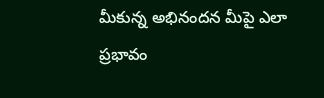మీకున్న అభినందన మీపై ఎలా ప్రభావం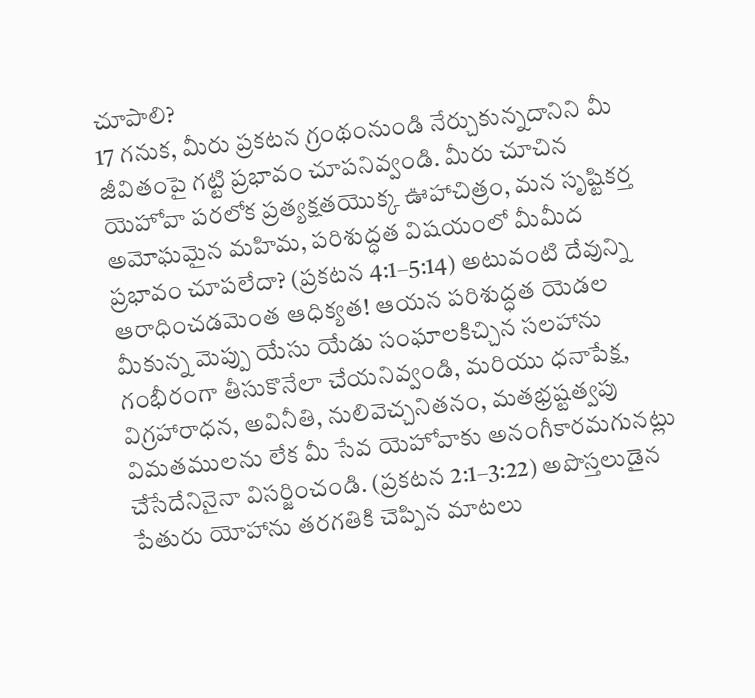చూపాలి?
17 గనుక, మీరు ప్రకటన గ్రంథంనుండి నేర్చుకున్నదానిని మీ జీవితంపై గట్టి ప్రభావం చూపనివ్వండి. మీరు చూచిన యెహోవా పరలోక ప్రత్యక్షతయొక్క ఊహాచిత్రం, మన సృష్టికర్త అమోఘమైన మహిమ, పరిశుద్ధత విషయంలో మీమీద ప్రభావం చూపలేదా? (ప్రకటన 4:1–5:14) అటువంటి దేవున్ని ఆరాధించడమెంత ఆధిక్యత! ఆయన పరిశుద్ధత యెడల మీకున్న మెప్పు యేసు యేడు సంఘాలకిచ్చిన సలహాను గంభీరంగా తీసుకొనేలా చేయనివ్వండి, మరియు ధనాపేక్ష, విగ్రహారాధన, అవినీతి, నులివెచ్చనితనం, మతభ్రష్టత్వపు విమతములను లేక మీ సేవ యెహోవాకు అనంగీకారమగునట్లు చేసేదేనినైనా విసర్జించండి. (ప్రకటన 2:1–3:22) అపొస్తలుడైన పేతురు యోహాను తరగతికి చెప్పిన మాటలు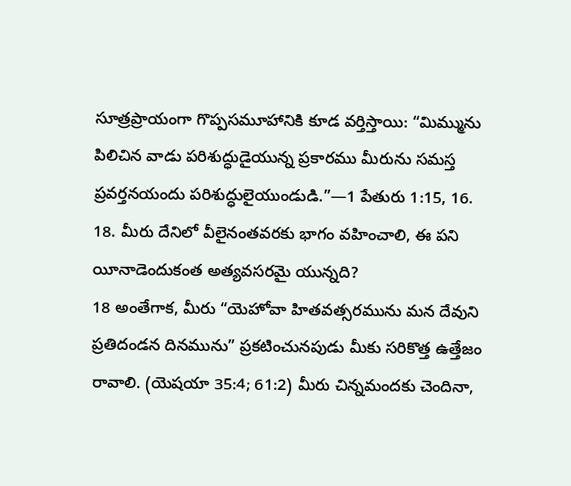సూత్రప్రాయంగా గొప్పసమూహానికి కూడ వర్తిస్తాయి: “మిమ్మును పిలిచిన వాడు పరిశుద్ధుడైయున్న ప్రకారము మీరును సమస్త ప్రవర్తనయందు పరిశుద్ధులైయుండుడి.”—1 పేతురు 1:15, 16.
18. మీరు దేనిలో వీలైనంతవరకు భాగం వహించాలి, ఈ పని యీనాడెందుకంత అత్యవసరమై యున్నది?
18 అంతేగాక, మీరు “యెహోవా హితవత్సరమును మన దేవుని ప్రతిదండన దినమును” ప్రకటించునపుడు మీకు సరికొత్త ఉత్తేజం రావాలి. (యెషయా 35:4; 61:2) మీరు చిన్నమందకు చెందినా,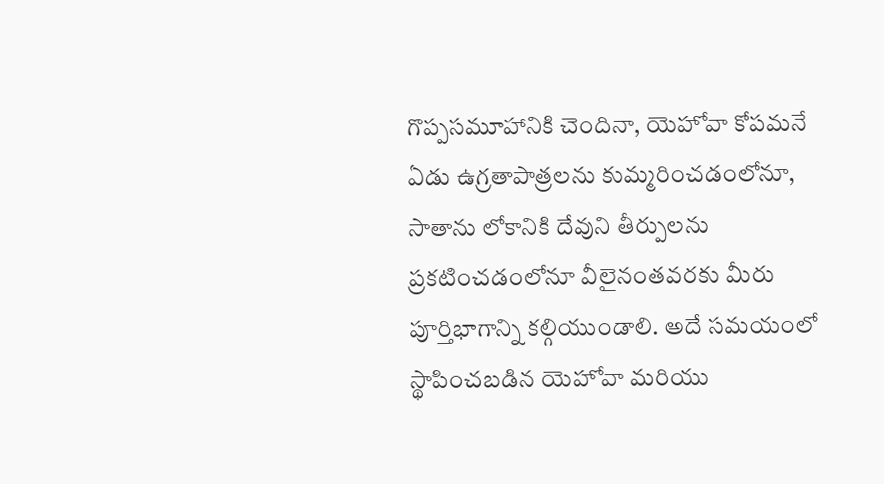గొప్పసమూహానికి చెందినా, యెహోవా కోపమనే ఏడు ఉగ్రతాపాత్రలను కుమ్మరించడంలోనూ, సాతాను లోకానికి దేవుని తీర్పులను ప్రకటించడంలోనూ వీలైనంతవరకు మీరు పూర్తిభాగాన్ని కల్గియుండాలి. అదే సమయంలో స్థాపించబడిన యెహోవా మరియు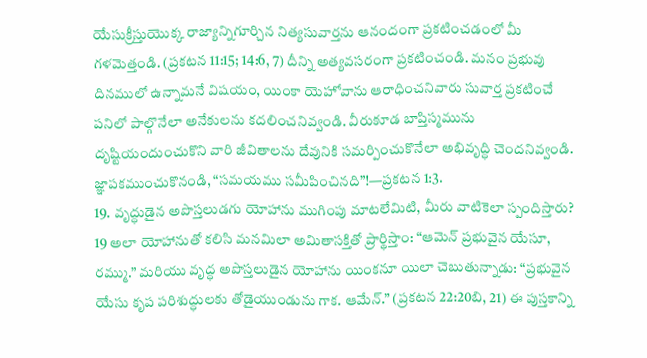యేసుక్రీస్తుయొక్క రాజ్యాన్నిగూర్చిన నిత్యసువార్తను ఆనందంగా ప్రకటించడంలో మీ గళమెత్తండి. (ప్రకటన 11:15; 14:6, 7) దీన్ని అత్యవసరంగా ప్రకటించండి. మనం ప్రభువు దినములో ఉన్నామనే విషయం, యింకా యెహోవాను ఆరాధించనివారు సువార్త ప్రకటించే పనిలో పాల్గొనేలా అనేకులను కదలించనివ్వండి. వీరుకూడ బాప్తిస్మమును దృష్టియందుంచుకొని వారి జీవితాలను దేవునికి సమర్పించుకొనేలా అభివృద్ధి చెందనివ్వండి. జ్ఞాపకముంచుకొనండి, “సమయము సమీపించినది”!—ప్రకటన 1:3.
19. వృద్ధుడైన అపొస్తలుడగు యోహాను ముగింపు మాటలేమిటి, మీరు వాటికెలా స్పందిస్తారు?
19 అలా యోహానుతో కలిసి మనమిలా అమితాసక్తితో ప్రార్థిస్తాం: “ఆమెన్ ప్రభువైన యేసూ, రమ్ము.” మరియు వృద్ధ అపొస్తలుడైన యోహాను యింకనూ యిలా చెబుతున్నాడు: “ప్రభువైన యేసు కృప పరిశుద్ధులకు తోడైయుండును గాక. ఆమేన్.” (ప్రకటన 22:20బి, 21) ఈ పుస్తకాన్ని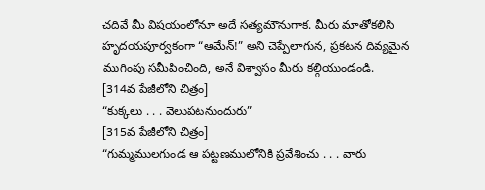చదివే మీ విషయంలోనూ అదే సత్యమౌనుగాక. మీరు మాతోకలిసి హృదయపూర్వకంగా “ఆమేన్!” అని చెప్పేలాగున, ప్రకటన దివ్యమైన ముగింపు సమీపించింది, అనే విశ్వాసం మీరు కల్గియుండండి.
[314వ పేజీలోని చిత్రం]
“కుక్కలు . . . వెలుపటనుందురు”
[315వ పేజీలోని చిత్రం]
“గుమ్మములగుండ ఆ పట్టణములోనికి ప్రవేశించు . . . వారు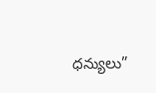ధన్యులు”